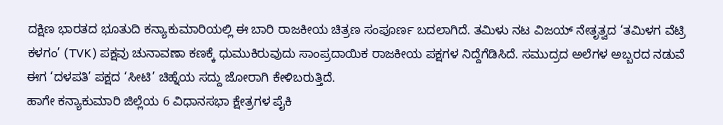ದಕ್ಷಿಣ ಭಾರತದ ಭೂತುದಿ ಕನ್ಯಾಕುಮಾರಿಯಲ್ಲಿ ಈ ಬಾರಿ ರಾಜಕೀಯ ಚಿತ್ರಣ ಸಂಪೂರ್ಣ ಬದಲಾಗಿದೆ. ತಮಿಳು ನಟ ವಿಜಯ್ ನೇತೃತ್ವದ ‘ತಮಿಳಗ ವೆಟ್ರಿ ಕಳಗಂ’ (TVK) ಪಕ್ಷವು ಚುನಾವಣಾ ಕಣಕ್ಕೆ ಧುಮುಕಿರುವುದು ಸಾಂಪ್ರದಾಯಿಕ ರಾಜಕೀಯ ಪಕ್ಷಗಳ ನಿದ್ದೆಗೆಡಿಸಿದೆ. ಸಮುದ್ರದ ಅಲೆಗಳ ಅಬ್ಬರದ ನಡುವೆ ಈಗ ‘ದಳಪತಿ’ ಪಕ್ಷದ ‘ಸೀಟಿ’ ಚಿಹ್ನೆಯ ಸದ್ದು ಜೋರಾಗಿ ಕೇಳಿಬರುತ್ತಿದೆ.
ಹಾಗೇ ಕನ್ಯಾಕುಮಾರಿ ಜಿಲ್ಲೆಯ 6 ವಿಧಾನಸಭಾ ಕ್ಷೇತ್ರಗಳ ಪೈಕಿ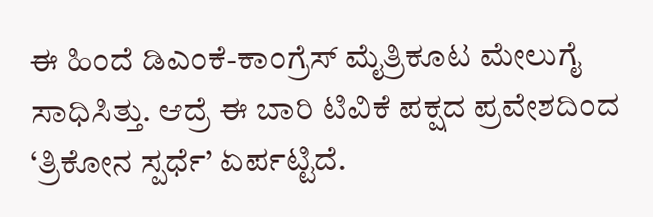ಈ ಹಿಂದೆ ಡಿಎಂಕೆ-ಕಾಂಗ್ರೆಸ್ ಮೈತ್ರಿಕೂಟ ಮೇಲುಗೈ ಸಾಧಿಸಿತ್ತು. ಆದ್ರೆ ಈ ಬಾರಿ ಟಿವಿಕೆ ಪಕ್ಷದ ಪ್ರವೇಶದಿಂದ ‘ತ್ರಿಕೋನ ಸ್ಪರ್ಧೆ’ ಏರ್ಪಟ್ಟಿದೆ.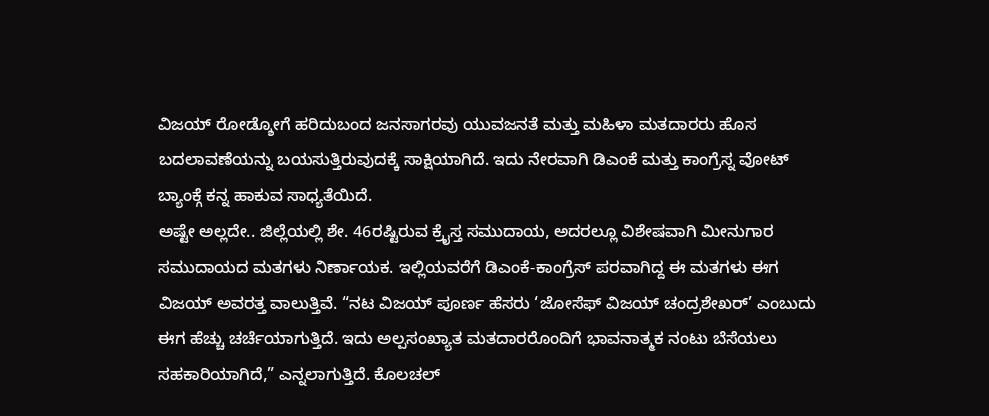ವಿಜಯ್ ರೋಡ್ಶೋಗೆ ಹರಿದುಬಂದ ಜನಸಾಗರವು ಯುವಜನತೆ ಮತ್ತು ಮಹಿಳಾ ಮತದಾರರು ಹೊಸ ಬದಲಾವಣೆಯನ್ನು ಬಯಸುತ್ತಿರುವುದಕ್ಕೆ ಸಾಕ್ಷಿಯಾಗಿದೆ. ಇದು ನೇರವಾಗಿ ಡಿಎಂಕೆ ಮತ್ತು ಕಾಂಗ್ರೆಸ್ನ ವೋಟ್ ಬ್ಯಾಂಕ್ಗೆ ಕನ್ನ ಹಾಕುವ ಸಾಧ್ಯತೆಯಿದೆ.
ಅಷ್ಟೇ ಅಲ್ಲದೇ.. ಜಿಲ್ಲೆಯಲ್ಲಿ ಶೇ. 46ರಷ್ಟಿರುವ ಕ್ರೈಸ್ತ ಸಮುದಾಯ, ಅದರಲ್ಲೂ ವಿಶೇಷವಾಗಿ ಮೀನುಗಾರ ಸಮುದಾಯದ ಮತಗಳು ನಿರ್ಣಾಯಕ. ಇಲ್ಲಿಯವರೆಗೆ ಡಿಎಂಕೆ-ಕಾಂಗ್ರೆಸ್ ಪರವಾಗಿದ್ದ ಈ ಮತಗಳು ಈಗ ವಿಜಯ್ ಅವರತ್ತ ವಾಲುತ್ತಿವೆ. “ನಟ ವಿಜಯ್ ಪೂರ್ಣ ಹೆಸರು ‘ಜೋಸೆಫ್ ವಿಜಯ್ ಚಂದ್ರಶೇಖರ್’ ಎಂಬುದು ಈಗ ಹೆಚ್ಚು ಚರ್ಚೆಯಾಗುತ್ತಿದೆ. ಇದು ಅಲ್ಪಸಂಖ್ಯಾತ ಮತದಾರರೊಂದಿಗೆ ಭಾವನಾತ್ಮಕ ನಂಟು ಬೆಸೆಯಲು ಸಹಕಾರಿಯಾಗಿದೆ,” ಎನ್ನಲಾಗುತ್ತಿದೆ. ಕೊಲಚಲ್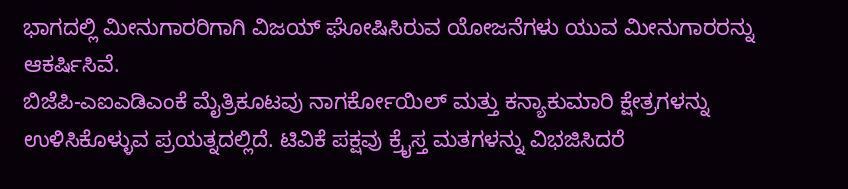ಭಾಗದಲ್ಲಿ ಮೀನುಗಾರರಿಗಾಗಿ ವಿಜಯ್ ಘೋಷಿಸಿರುವ ಯೋಜನೆಗಳು ಯುವ ಮೀನುಗಾರರನ್ನು ಆಕರ್ಷಿಸಿವೆ.
ಬಿಜೆಪಿ-ಎಐಎಡಿಎಂಕೆ ಮೈತ್ರಿಕೂಟವು ನಾಗರ್ಕೋಯಿಲ್ ಮತ್ತು ಕನ್ಯಾಕುಮಾರಿ ಕ್ಷೇತ್ರಗಳನ್ನು ಉಳಿಸಿಕೊಳ್ಳುವ ಪ್ರಯತ್ನದಲ್ಲಿದೆ. ಟಿವಿಕೆ ಪಕ್ಷವು ಕ್ರೈಸ್ತ ಮತಗಳನ್ನು ವಿಭಜಿಸಿದರೆ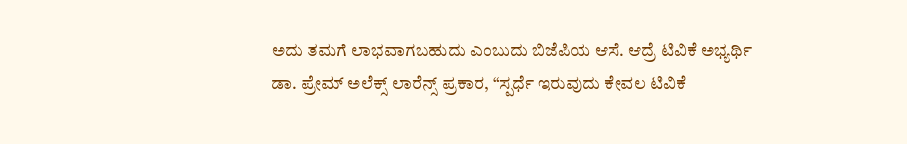ಅದು ತಮಗೆ ಲಾಭವಾಗಬಹುದು ಎಂಬುದು ಬಿಜೆಪಿಯ ಆಸೆ. ಆದ್ರೆ ಟಿವಿಕೆ ಅಭ್ಯರ್ಥಿ ಡಾ. ಪ್ರೇಮ್ ಅಲೆಕ್ಸ್ ಲಾರೆನ್ಸ್ ಪ್ರಕಾರ, “ಸ್ಪರ್ಧೆ ಇರುವುದು ಕೇವಲ ಟಿವಿಕೆ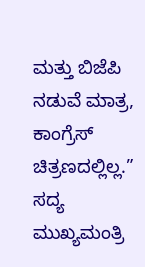ಮತ್ತು ಬಿಜೆಪಿ ನಡುವೆ ಮಾತ್ರ, ಕಾಂಗ್ರೆಸ್ ಚಿತ್ರಣದಲ್ಲಿಲ್ಲ.”
ಸದ್ಯ ಮುಖ್ಯಮಂತ್ರಿ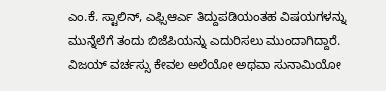ಎಂ.ಕೆ. ಸ್ಟಾಲಿನ್, ಎಫ್ಸಿಆರ್ಎ ತಿದ್ದುಪಡಿಯಂತಹ ವಿಷಯಗಳನ್ನು ಮುನ್ನೆಲೆಗೆ ತಂದು ಬಿಜೆಪಿಯನ್ನು ಎದುರಿಸಲು ಮುಂದಾಗಿದ್ದಾರೆ. ವಿಜಯ್ ವರ್ಚಸ್ಸು ಕೇವಲ ಅಲೆಯೋ ಅಥವಾ ಸುನಾಮಿಯೋ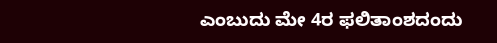ಎಂಬುದು ಮೇ 4ರ ಫಲಿತಾಂಶದಂದು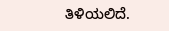ತಿಳಿಯಲಿದೆ.